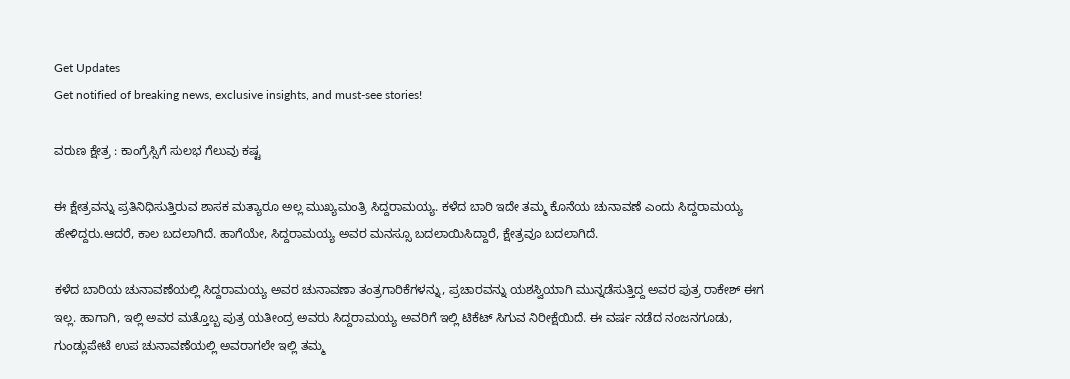Get Updates
Get notified of breaking news, exclusive insights, and must-see stories!

ವರುಣ ಕ್ಷೇತ್ರ : ಕಾಂಗ್ರೆಸ್ಸಿಗೆ ಸುಲಭ ಗೆಲುವು ಕಷ್ಟ

ಈ ಕ್ಷೇತ್ರವನ್ನು ಪ್ರತಿನಿಧಿಸುತ್ತಿರುವ ಶಾಸಕ ಮತ್ಯಾರೂ ಅಲ್ಲ ಮುಖ್ಯಮಂತ್ರಿ ಸಿದ್ದರಾಮಯ್ಯ. ಕಳೆದ ಬಾರಿ ಇದೇ ತಮ್ಮ ಕೊನೆಯ ಚುನಾವಣೆ ಎಂದು ಸಿದ್ದರಾಮಯ್ಯ ಹೇಳಿದ್ದರು.ಆದರೆ, ಕಾಲ ಬದಲಾಗಿದೆ. ಹಾಗೆಯೇ, ಸಿದ್ದರಾಮಯ್ಯ ಅವರ ಮನಸ್ಸೂ ಬದಲಾಯಿಸಿದ್ದಾರೆ, ಕ್ಷೇತ್ರವೂ ಬದಲಾಗಿದೆ.

ಕಳೆದ ಬಾರಿಯ ಚುನಾವಣೆಯಲ್ಲಿ ಸಿದ್ದರಾಮಯ್ಯ ಅವರ ಚುನಾವಣಾ ತಂತ್ರಗಾರಿಕೆಗಳನ್ನು, ಪ್ರಚಾರವನ್ನು ಯಶಸ್ವಿಯಾಗಿ ಮುನ್ನಡೆಸುತ್ತಿದ್ದ ಅವರ ಪುತ್ರ ರಾಕೇಶ್ ಈಗ ಇಲ್ಲ. ಹಾಗಾಗಿ, ಇಲ್ಲಿ ಅವರ ಮತ್ತೊಬ್ಬ ಪುತ್ರ ಯತೀಂದ್ರ ಅವರು ಸಿದ್ದರಾಮಯ್ಯ ಅವರಿಗೆ ಇಲ್ಲಿ ಟಿಕೆಟ್ ಸಿಗುವ ನಿರೀಕ್ಷೆಯಿದೆ. ಈ ವರ್ಷ ನಡೆದ ನಂಜನಗೂಡು, ಗುಂಡ್ಲುಪೇಟೆ ಉಪ ಚುನಾವಣೆಯಲ್ಲಿ ಅವರಾಗಲೇ ಇಲ್ಲಿ ತಮ್ಮ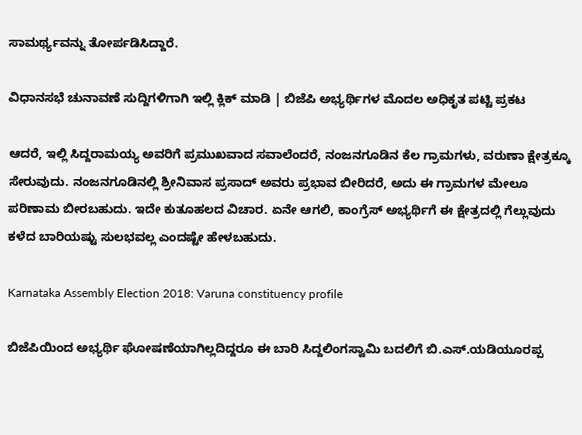ಸಾಮರ್ಥ್ಯವನ್ನು ತೋರ್ಪಡಿಸಿದ್ದಾರೆ.

ವಿಧಾನಸಭೆ ಚುನಾವಣೆ ಸುದ್ದಿಗಳಿಗಾಗಿ ಇಲ್ಲಿ ಕ್ಲಿಕ್ ಮಾಡಿ | ಬಿಜೆಪಿ ಅಭ್ಯರ್ಥಿಗಳ ಮೊದಲ ಅಧಿಕೃತ ಪಟ್ಟಿ ಪ್ರಕಟ

ಆದರೆ, ಇಲ್ಲಿ ಸಿದ್ದರಾಮಯ್ಯ ಅವರಿಗೆ ಪ್ರಮುಖವಾದ ಸವಾಲೆಂದರೆ, ನಂಜನಗೂಡಿನ ಕೆಲ ಗ್ರಾಮಗಳು, ವರುಣಾ ಕ್ಷೇತ್ರಕ್ಕೂ ಸೇರುವುದು. ನಂಜನಗೂಡಿನಲ್ಲಿ ಶ್ರೀನಿವಾಸ ಪ್ರಸಾದ್ ಅವರು ಪ್ರಭಾವ ಬೀರಿದರೆ, ಅದು ಈ ಗ್ರಾಮಗಳ ಮೇಲೂ ಪರಿಣಾಮ ಬೀರಬಹುದು. ಇದೇ ಕುತೂಹಲದ ವಿಚಾರ. ಏನೇ ಆಗಲಿ, ಕಾಂಗ್ರೆಸ್ ಅಭ್ಯರ್ಥಿಗೆ ಈ ಕ್ಷೇತ್ರದಲ್ಲಿ ಗೆಲ್ಲುವುದು ಕಳೆದ ಬಾರಿಯಷ್ಟು ಸುಲಭವಲ್ಲ ಎಂದಷ್ಟೇ ಹೇಳಬಹುದು.

Karnataka Assembly Election 2018: Varuna constituency profile

ಬಿಜೆಪಿಯಿಂದ ಅಭ್ಯರ್ಥಿ ಘೋಷಣೆಯಾಗಿಲ್ಲದಿದ್ದರೂ ಈ ಬಾರಿ ಸಿದ್ದಲಿಂಗಸ್ವಾಮಿ ಬದಲಿಗೆ ಬಿ.ಎಸ್.ಯಡಿಯೂರಪ್ಪ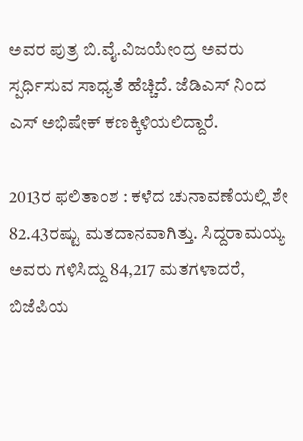ಅವರ ಪುತ್ರ ಬಿ.ವೈ.ವಿಜಯೇಂದ್ರ ಅವರು ಸ್ಪರ್ಧಿಸುವ ಸಾಧ್ಯತೆ ಹೆಚ್ಚಿದೆ. ಜೆಡಿಎಸ್ ನಿಂದ ಎಸ್ ಅಭಿಷೇಕ್ ಕಣಕ್ಕಿಳಿಯಲಿದ್ದಾರೆ.

2013ರ ಫಲಿತಾಂಶ : ಕಳೆದ ಚುನಾವಣೆಯಲ್ಲಿ ಶೇ 82.43ರಷ್ಟು ಮತದಾನವಾಗಿತ್ತು. ಸಿದ್ದರಾಮಯ್ಯ ಅವರು ಗಳಿಸಿದ್ದು 84,217 ಮತಗಳಾದರೆ, ಬಿಜೆಪಿಯ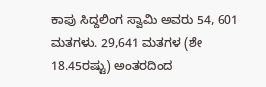ಕಾಪು ಸಿದ್ದಲಿಂಗ ಸ್ವಾಮಿ ಅವರು 54, 601 ಮತಗಳು. 29,641 ಮತಗಳ (ಶೇ 18.45ರಷ್ಟು) ಅಂತರದಿಂದ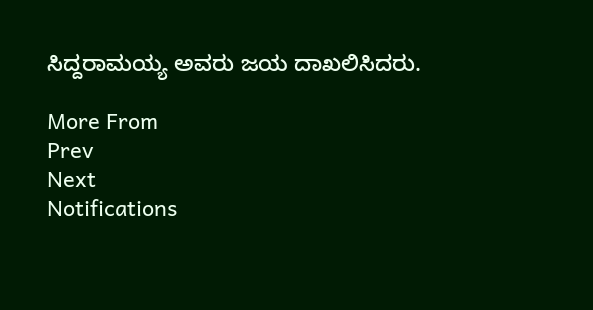ಸಿದ್ದರಾಮಯ್ಯ ಅವರು ಜಯ ದಾಖಲಿಸಿದರು.

More From
Prev
Next
Notifications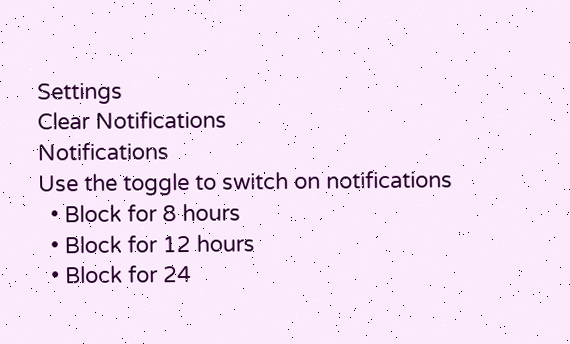Settings
Clear Notifications
Notifications
Use the toggle to switch on notifications
  • Block for 8 hours
  • Block for 12 hours
  • Block for 24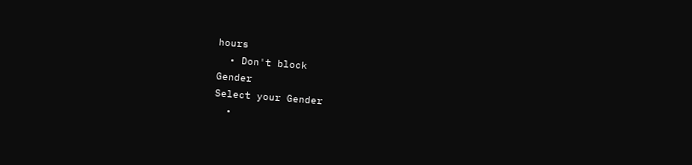hours
  • Don't block
Gender
Select your Gender
  •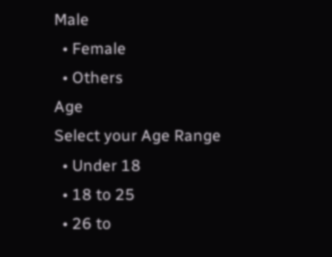Male
  • Female
  • Others
Age
Select your Age Range
  • Under 18
  • 18 to 25
  • 26 to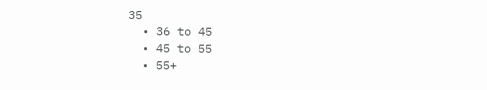35
  • 36 to 45
  • 45 to 55
  • 55+